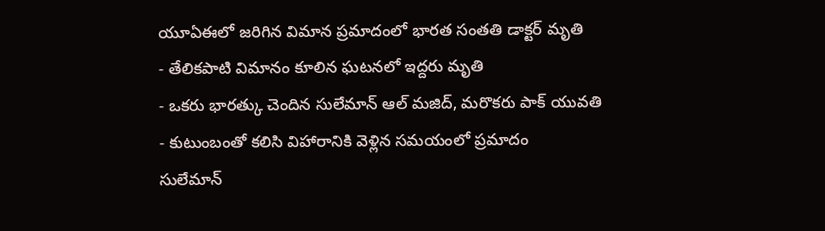యూఏఈలో జరిగిన విమాన ప్రమాదంలో భారత సంతతి డాక్టర్ మృతి
- తేలికపాటి విమానం కూలిన ఘటనలో ఇద్దరు మృతి
- ఒకరు భారత్కు చెందిన సులేమాన్ ఆల్ మజిద్, మరొకరు పాక్ యువతి
- కుటుంబంతో కలిసి విహారానికి వెళ్లిన సమయంలో ప్రమాదం
సులేమాన్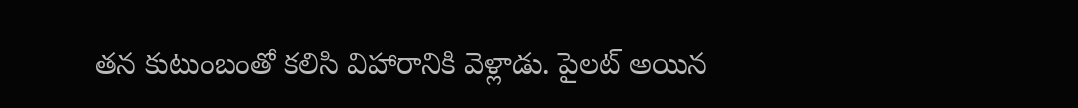తన కుటుంబంతో కలిసి విహారానికి వెళ్లాడు. పైలట్ అయిన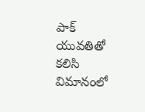పాక్ యువతితో కలిసి విమానంలో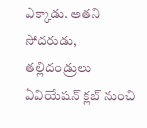ఎక్కాడు. అతని సోదరుడు, తల్లిదండ్రులు ఏవియేషన్ క్లబ్ నుంచి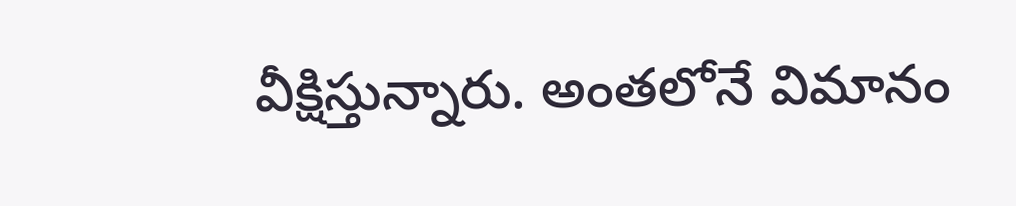వీక్షిస్తున్నారు. అంతలోనే విమానం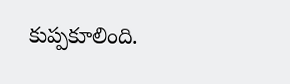కుప్పకూలింది.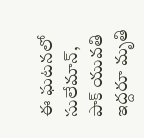ఈ ఘటనలో సులేమాన్, పాక్ యువతి ఇద్దరూ మృతి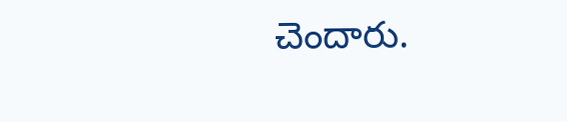చెందారు.